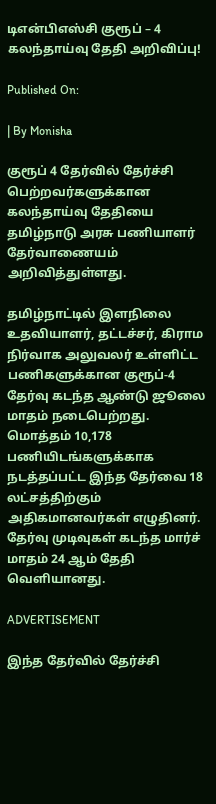டிஎன்பிஎஸ்சி குரூப் – 4 கலந்தாய்வு தேதி அறிவிப்பு!

Published On:

| By Monisha

குரூப் 4 தேர்வில் தேர்ச்சி பெற்றவர்களுக்கான கலந்தாய்வு தேதியை தமிழ்நாடு அரசு பணியாளர் தேர்வாணையம் அறிவித்துள்ளது.

தமிழ்நாட்டில் இளநிலை உதவியாளர், தட்டச்சர், கிராம நிர்வாக அலுவலர் உள்ளிட்ட பணிகளுக்கான குரூப்-4 தேர்வு கடந்த ஆண்டு ஜூலை மாதம் நடைபெற்றது. மொத்தம் 10,178 பணியிடங்களுக்காக நடத்தப்பட்ட இந்த தேர்வை 18 லட்சத்திற்கும் அதிகமானவர்கள் எழுதினர். தேர்வு முடிவுகள் கடந்த மார்ச் மாதம் 24 ஆம் தேதி வெளியானது.

ADVERTISEMENT

இந்த தேர்வில் தேர்ச்சி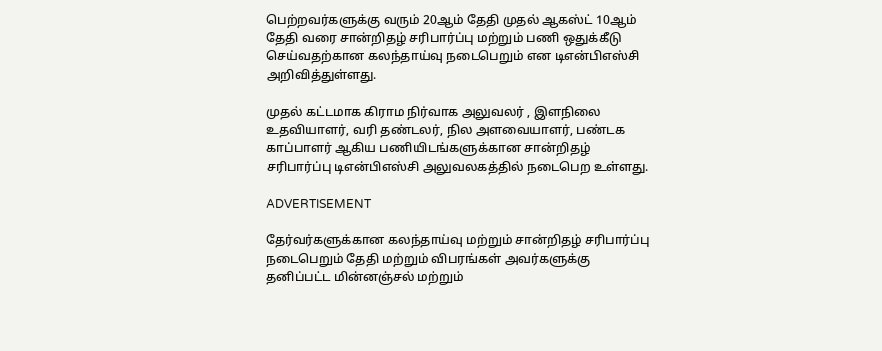பெற்றவர்களுக்கு வரும் 20ஆம் தேதி முதல் ஆகஸ்ட் 10ஆம் தேதி வரை சான்றிதழ் சரிபார்ப்பு மற்றும் பணி ஒதுக்கீடு செய்வதற்கான கலந்தாய்வு நடைபெறும் என டிஎன்பிஎஸ்சி அறிவித்துள்ளது.

முதல் கட்டமாக கிராம நிர்வாக அலுவலர் , இளநிலை உதவியாளர், வரி தண்டலர், நில அளவையாளர், பண்டக காப்பாளர் ஆகிய பணியிடங்களுக்கான சான்றிதழ் சரிபார்ப்பு டிஎன்பிஎஸ்சி அலுவலகத்தில் நடைபெற உள்ளது.

ADVERTISEMENT

தேர்வர்களுக்கான கலந்தாய்வு மற்றும் சான்றிதழ் சரிபார்ப்பு நடைபெறும் தேதி மற்றும் விபரங்கள் அவர்களுக்கு தனிப்பட்ட மின்னஞ்சல் மற்றும்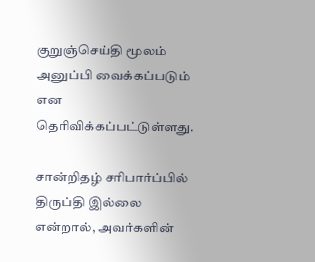குறுஞ்செய்தி மூலம் அனுப்பி வைக்கப்படும் என தெரிவிக்கப்பட்டுள்ளது.

சான்றிதழ் சரிபார்ப்பில் திருப்தி இல்லை என்றால், அவர்களின்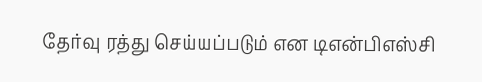தேர்வு ரத்து செய்யப்படும் என டிஎன்பிஎஸ்சி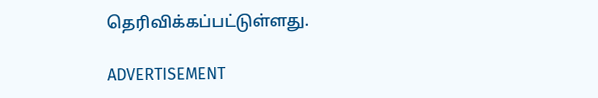தெரிவிக்கப்பட்டுள்ளது.

ADVERTISEMENT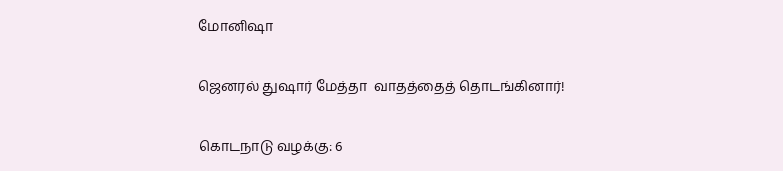மோனிஷா

ஜெனரல் துஷார் மேத்தா  வாதத்தைத் தொடங்கினார்!

கொடநாடு வழக்கு: 6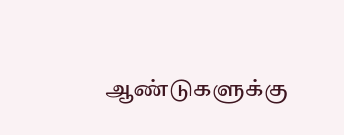ஆண்டுகளுக்கு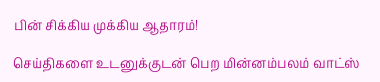பின் சிக்கிய முக்கிய ஆதாரம்!

செய்திகளை உடனுக்குடன் பெற மின்னம்பலம் வாட்ஸ்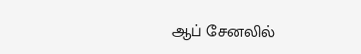ஆப் சேனலில்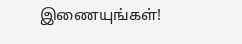இணையுங்கள்!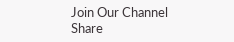Join Our Channel
Share